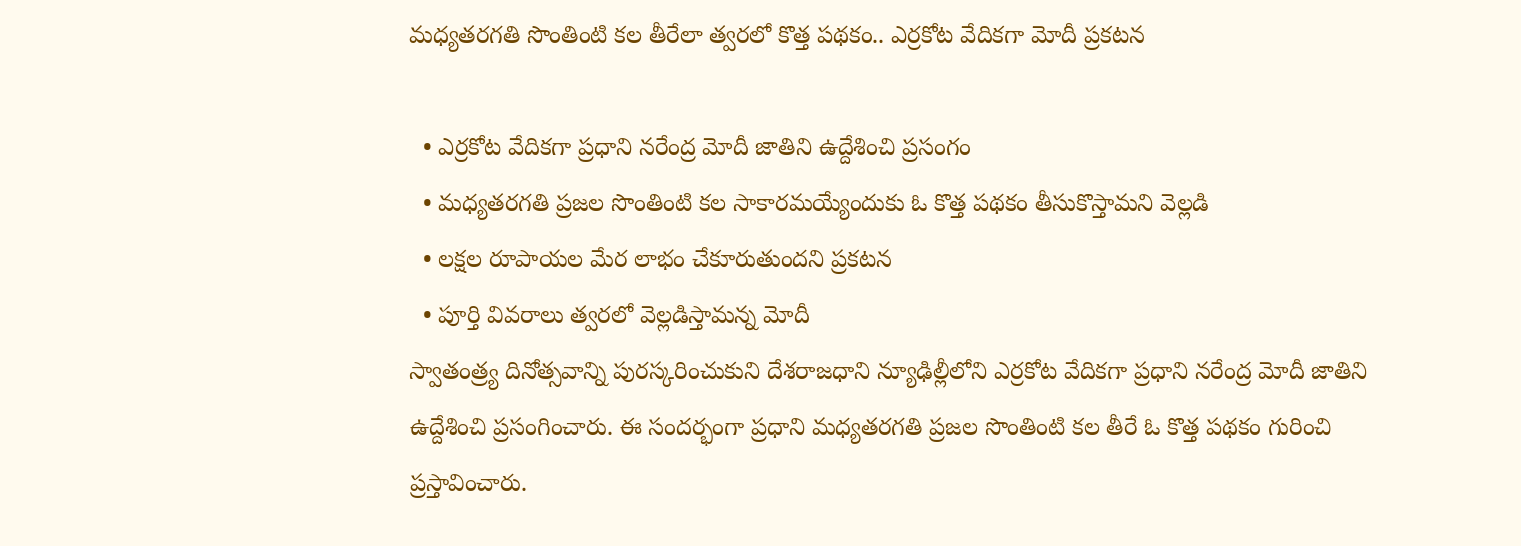మధ్యతరగతి సొంతింటి కల తీరేలా త్వరలో కొత్త పథకం.. ఎర్రకోట వేదికగా మోదీ ప్రకటన

  • ఎర్రకోట వేదికగా ప్రధాని నరేంద్ర మోదీ జాతిని ఉద్దేశించి ప్రసంగం
  • మధ్యతరగతి ప్రజల సొంతింటి కల సాకారమయ్యేందుకు ఓ కొత్త పథకం తీసుకొస్తామని వెల్లడి
  • లక్షల రూపాయల మేర లాభం చేకూరుతుందని ప్రకటన
  • పూర్తి వివరాలు త్వరలో వెల్లడిస్తామన్న మోదీ
స్వాతంత్ర్య దినోత్సవాన్ని పురస్కరించుకుని దేశరాజధాని న్యూఢిల్లీలోని ఎర్రకోట వేదికగా ప్రధాని నరేంద్ర మోదీ జాతిని ఉద్దేశించి ప్రసంగించారు. ఈ సందర్భంగా ప్రధాని మధ్యతరగతి ప్రజల సొంతింటి కల తీరే ఓ కొత్త పథకం గురించి ప్రస్తావించారు.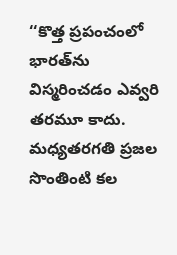‘‘కొత్త ప్రపంచంలో భారత్‌ను విస్మరించడం ఎవ్వరి తరమూ కాదు. మధ్యతరగతి ప్రజల సొంతింటి కల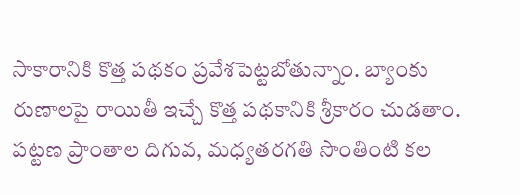సాకారానికి కొత్త పథకం ప్రవేశపెట్టబోతున్నాం. బ్యాంకు రుణాలపై రాయితీ ఇచ్చే కొత్త పథకానికి శ్రీకారం చుడతాం. పట్టణ ప్రాంతాల దిగువ, మధ్యతరగతి సొంతింటి కల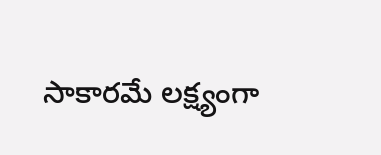సాకారమే లక్ష్యంగా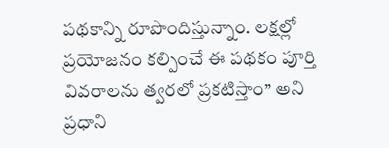పథకాన్ని రూపొందిస్తున్నాం. లక్షల్లో ప్రయోజనం కల్పించే ఈ పథకం పూర్తి వివరాలను త్వరలో ప్రకటిస్తాం’’ అని ప్రధాని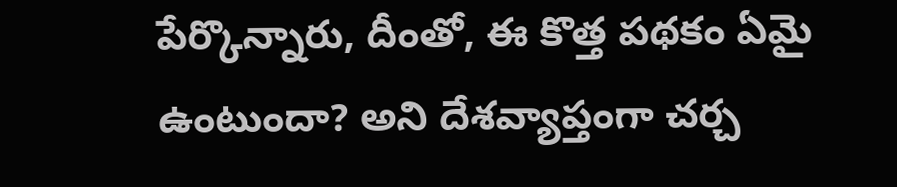పేర్కొన్నారు, దీంతో, ఈ కొత్త పథకం ఏమై ఉంటుందా? అని దేశవ్యాప్తంగా చర్చ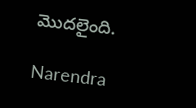మొదలైంది.

Narendra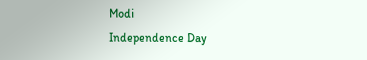Modi
Independence Day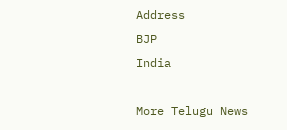Address
BJP
India

More Telugu News